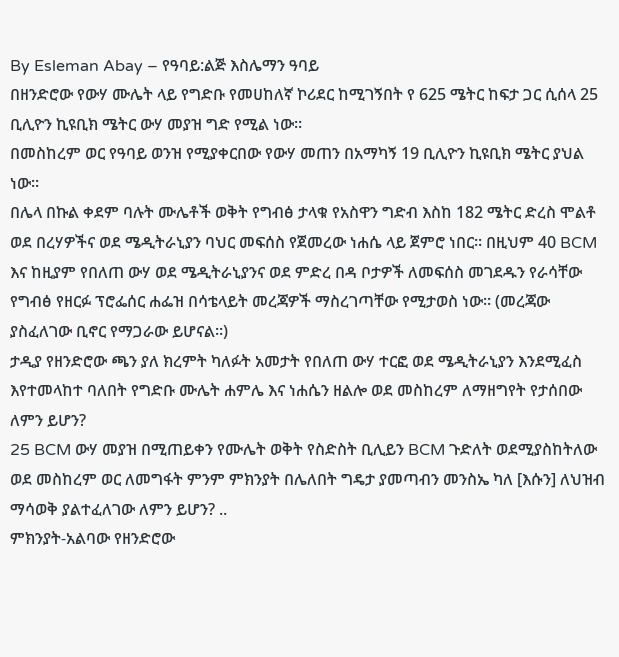By Esleman Abay – የዓባይ:ልጅ እስሌማን ዓባይ
በዘንድሮው የውሃ ሙሌት ላይ የግድቡ የመሀከለኛ ኮሪደር ከሚገኝበት የ 625 ሜትር ከፍታ ጋር ሲሰላ 25 ቢሊዮን ኪዩቢክ ሜትር ውሃ መያዝ ግድ የሚል ነው።
በመስከረም ወር የዓባይ ወንዝ የሚያቀርበው የውሃ መጠን በአማካኝ 19 ቢሊዮን ኪዩቢክ ሜትር ያህል ነው።
በሌላ በኩል ቀደም ባሉት ሙሌቶች ወቅት የግብፅ ታላቁ የአስዋን ግድብ እስከ 182 ሜትር ድረስ ሞልቶ ወደ በረሃዎችና ወደ ሜዲትራኒያን ባህር መፍሰስ የጀመረው ነሐሴ ላይ ጀምሮ ነበር። በዚህም 40 BCM እና ከዚያም የበለጠ ውሃ ወደ ሜዲትራኒያንና ወደ ምድረ በዳ ቦታዎች ለመፍሰስ መገደዱን የራሳቸው የግብፅ የዘርፉ ፕሮፌሰር ሐፌዝ በሳቴላይት መረጃዎች ማስረገጣቸው የሚታወስ ነው። (መረጃው ያስፈለገው ቢኖር የማጋራው ይሆናል።)
ታዲያ የዘንድሮው ጫን ያለ ክረምት ካለፉት አመታት የበለጠ ውሃ ተርፎ ወደ ሜዲትራኒያን እንደሚፈስ እየተመላከተ ባለበት የግድቡ ሙሌት ሐምሌ እና ነሐሴን ዘልሎ ወደ መስከረም ለማዘግየት የታሰበው ለምን ይሆን?
25 BCM ውሃ መያዝ በሚጠይቀን የሙሌት ወቅት የስድስት ቢሊይን BCM ጉድለት ወደሚያስከትለው ወደ መስከረም ወር ለመግፋት ምንም ምክንያት በሌለበት ግዴታ ያመጣብን መንስኤ ካለ [እሱን] ለህዝብ ማሳወቅ ያልተፈለገው ለምን ይሆን? ..
ምክንያት-አልባው የዘንድሮው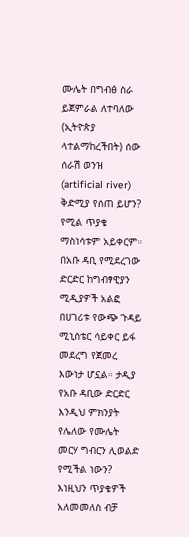ሙሌት በግብፅ ስራ ይጀምራል ለተባለው (ኢትዮጵያ ላተልማከረችበት) ሰው ሰራሽ ወንዝ (artificial river) ቅድሚያ የሰጠ ይሆን? የሚል ጥያቄ ማስነሳቱም አይቀርም።
በአቡ ዳቢ የሚደረገው ድርድር ከግብፃዊያን ሚዲያዎች አልፎ በሀገሪቱ የውጭ ጉዳይ ሚኒስቴር ሳይቀር ይፋ መደረግ የጀመረ እውነታ ሆኗል። ታዲያ የአቡ ዳቢው ድርድር እንዲህ ምክንያት የሌለው የሙሌት መርሃ ግብርን ሊወልድ የሚችል ነውን? እነዚህን ጥያቄዎች አለመመለስ ብቻ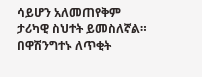ሳይሆን አለመጠየቅም ታሪካዊ ስህተት ይመስለኛል።
በዋሽንግተኑ ለጥቂት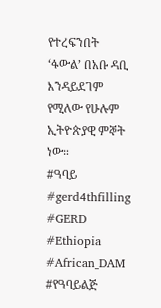የተረፍንበት ‘ፋውል’ በአቡ ዳቢ እንዳይደገም የሚለው የሁሉም ኢትዮጵያዊ ምኞት ነው።
#ዓባይ #gerd4thfilling #GERD #Ethiopia #African_DAM #የዓባይልጅ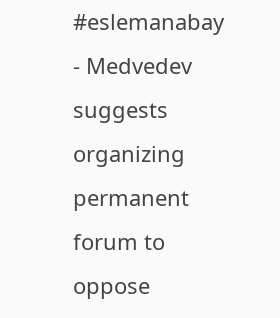#eslemanabay
- Medvedev suggests organizing permanent forum to oppose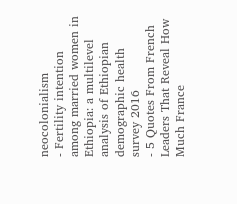neocolonialism
- Fertility intention among married women in Ethiopia: a multilevel analysis of Ethiopian demographic health survey 2016
- 5 Quotes From French Leaders That Reveal How Much France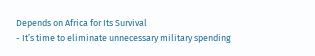Depends on Africa for Its Survival
- It’s time to eliminate unnecessary military spending